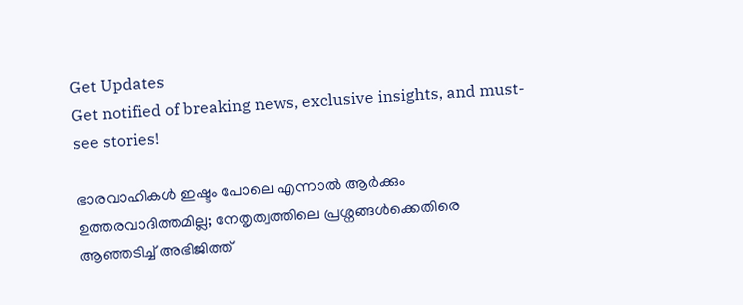Get Updates
Get notified of breaking news, exclusive insights, and must-see stories!

ഭാരവാഹികൾ ഇഷ്ടം പോലെ എന്നാൽ ആർക്കും ഉത്തരവാദിത്തമില്ല; നേതൃത്വത്തിലെ പ്രശ്നങ്ങൾക്കെതിരെ ആഞ്ഞടിച്ച് അഭിജിത്ത്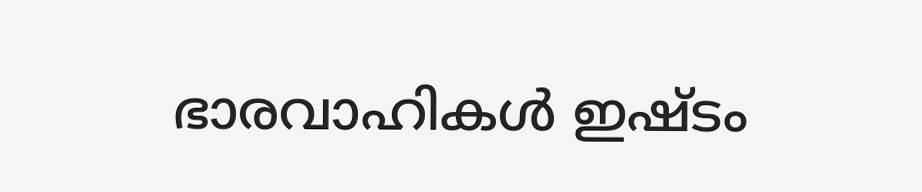ഭാരവാഹികൾ ഇഷ്ടം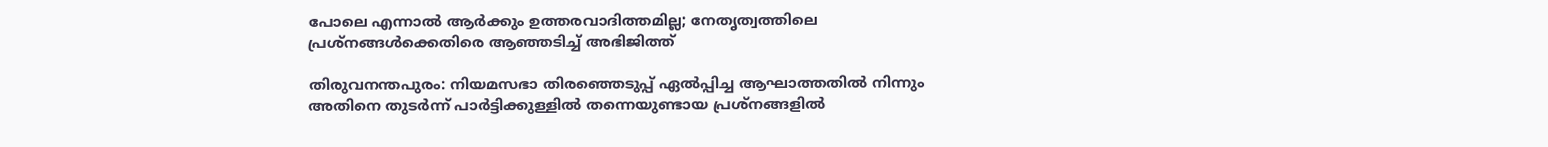പോലെ എന്നാൽ ആർക്കും ഉത്തരവാദിത്തമില്ല; നേതൃത്വത്തിലെ പ്രശ്നങ്ങൾക്കെതിരെ ആഞ്ഞടിച്ച് അഭിജിത്ത്

തിരുവനന്തപുരം: നിയമസഭാ തിരഞ്ഞെടുപ്പ് ഏൽപ്പിച്ച ആഘാത്തതിൽ നിന്നും അതിനെ തുടർന്ന് പാർട്ടിക്കുള്ളിൽ തന്നെയുണ്ടായ പ്രശ്നങ്ങളിൽ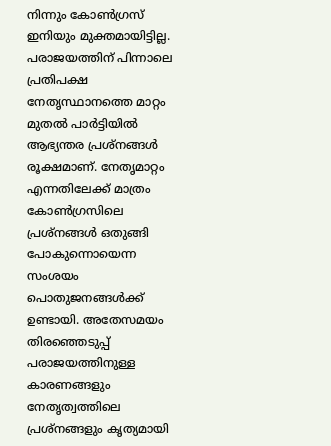നിന്നും കോൺഗ്രസ് ഇനിയും മുക്തമായിട്ടില്ല. പരാജയത്തിന് പിന്നാലെ പ്രതിപക്ഷ നേതൃസ്ഥാനത്തെ മാറ്റം മുതൽ പാർട്ടിയിൽ ആഭ്യന്തര പ്രശ്നങ്ങൾ രൂക്ഷമാണ്. നേതൃമാറ്റം എന്നതിലേക്ക് മാത്രം കോൺഗ്രസിലെ പ്രശ്നങ്ങൾ ഒതുങ്ങി പോകുന്നൊയെന്ന സംശയം പൊതുജനങ്ങൾക്ക് ഉണ്ടായി. അതേസമയം തിരഞ്ഞെടുപ്പ് പരാജയത്തിനുള്ള കാരണങ്ങളും നേതൃത്വത്തിലെ പ്രശ്നങ്ങളും കൃത്യമായി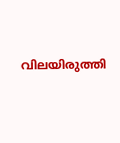വിലയിരുത്തി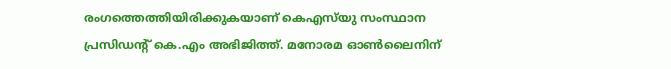രംഗത്തെത്തിയിരിക്കുകയാണ് കെഎസ്‌യു സംസ്ഥാന പ്രസിഡന്റ് കെ.എം അഭിജിത്ത്. മനോരമ ഓൺലൈനിന്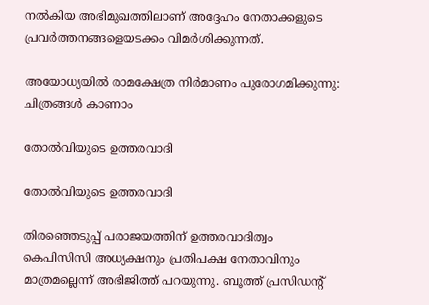നൽകിയ അഭിമുഖത്തിലാണ് അദ്ദേഹം നേതാക്കളുടെ പ്രവർത്തനങ്ങളെയടക്കം വിമർശിക്കുന്നത്.

അയോധ്യയില്‍ രാമക്ഷേത്ര നിര്‍മാണം പുരോഗമിക്കുന്നു: ചിത്രങ്ങള്‍ കാണാം

തോൽവിയുടെ ഉത്തരവാദി

തോൽവിയുടെ ഉത്തരവാദി

തിരഞ്ഞെടുപ്പ് പരാജയത്തിന് ഉത്തരവാദിത്വം കെപിസിസി അധ്യക്ഷനും പ്രതിപക്ഷ നേതാവിനും മാത്രമല്ലെന്ന് അഭിജിത്ത് പറയുന്നു. ബൂത്ത് പ്രസിഡന്റ്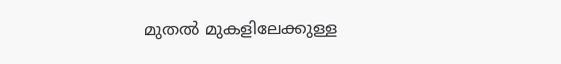മുതൽ മുകളിലേക്കുള്ള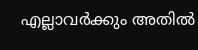എല്ലാവർക്കും അതിൽ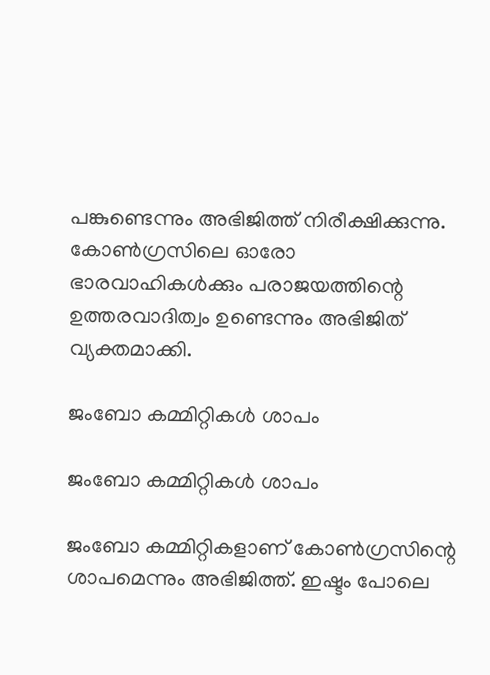പങ്കുണ്ടെന്നും അഭിജിത്ത് നിരീക്ഷിക്കുന്നു. കോൺഗ്രസിലെ ഓരോ ഭാരവാഹികൾക്കും പരാജയത്തിന്റെ ഉത്തരവാദിത്വം ഉണ്ടെന്നും അഭിജിത് വ്യക്തമാക്കി.

ജംബോ കമ്മിറ്റികൾ ശാപം

ജംബോ കമ്മിറ്റികൾ ശാപം

ജംബോ കമ്മിറ്റികളാണ് കോൺഗ്രസിന്റെ ശാപമെന്നും അഭിജിത്ത്. ഇഷ്ടം പോലെ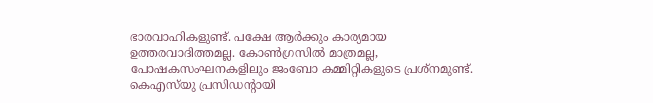ഭാരവാഹികളുണ്ട്. പക്ഷേ ആർക്കും കാര്യമായ ഉത്തരവാദിത്തമല്ല. കോൺഗ്രസിൽ മാത്രമല്ല, പോഷകസംഘനകളിലും ജംബോ കമ്മിറ്റികളുടെ പ്രശ്നമുണ്ട്. കെഎസ്‌യു പ്രസിഡന്റായി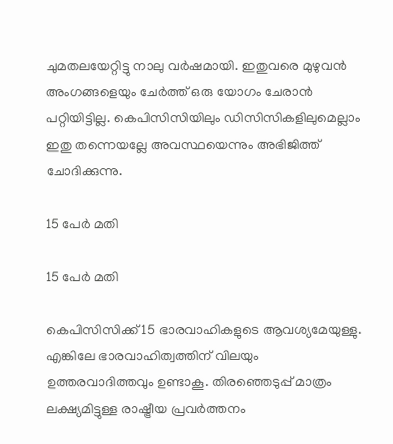ചുമതലയേറ്റിട്ടു നാലു വർഷമായി. ഇതുവരെ മുഴുവൻ അംഗങ്ങളെയും ചേർത്ത് ഒരു യോഗം ചേരാൻ പറ്റിയിട്ടില്ല. കെപിസിസിയിലും ഡിസിസികളിലുമെല്ലാം ഇതു തന്നെയല്ലേ അവസ്ഥയെന്നും അഭിജിത്ത് ചോദിക്കുന്നു.

15 പേർ മതി

15 പേർ മതി

കെപിസിസിക്ക് 15 ഭാരവാഹികളുടെ ആവശ്യമേയുള്ളു. എങ്കിലേ ഭാരവാഹിത്വത്തിന് വിലയും ഉത്തരവാദിത്തവും ഉണ്ടാകൂ. തിരഞ്ഞെടുപ്പ് മാത്രം ലക്ഷ്യമിട്ടുള്ള രാഷ്ട്രീയ പ്രവർത്തനം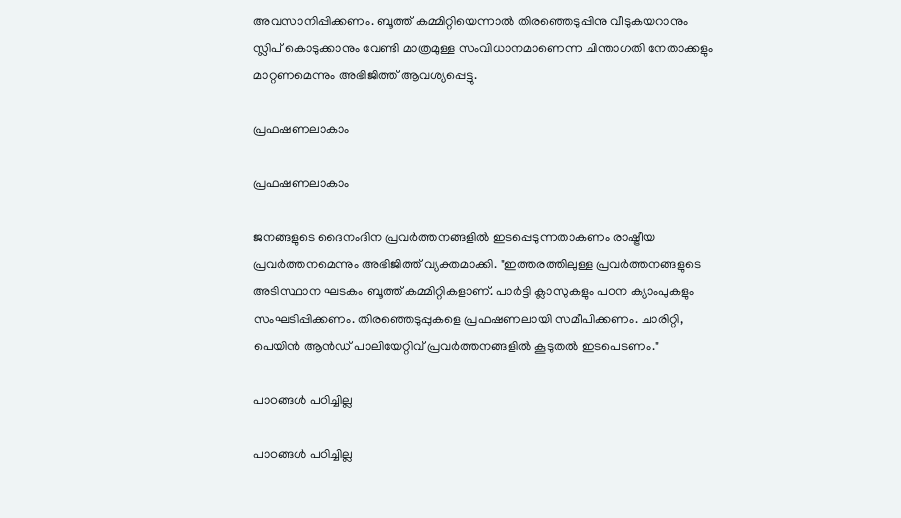അവസാനിപ്പിക്കണം. ബൂത്ത് കമ്മിറ്റിയെന്നാൽ തിരഞ്ഞെടുപ്പിനു വീടുകയറാനും സ്ലിപ് കൊടുക്കാനും വേണ്ടി മാത്രമുള്ള സംവിധാനമാണെന്ന ചിന്താഗതി നേതാക്കളും മാറ്റണമെന്നും അഭിജിത്ത് ആവശ്യപ്പെട്ടു.

പ്രഫഷണലാകാം

പ്രഫഷണലാകാം

ജനങ്ങളുടെ ദൈനംദിന പ്രവർത്തനങ്ങളിൽ ഇടപ്പെടുന്നതാകണം രാഷ്ട്രീയ പ്രവർത്തനമെന്നും അഭിജിത്ത് വ്യക്തമാക്കി. "ഇത്തരത്തിലുള്ള പ്രവർത്തനങ്ങളുടെ അടിസ്ഥാന ഘടകം ബൂത്ത് കമ്മിറ്റികളാണ്. പാർട്ടി ക്ലാസുകളും പഠന ക്യാംപുകളും സംഘടിപ്പിക്കണം. തിരഞ്ഞെടുപ്പുകളെ പ്രഫഷണലായി സമീപിക്കണം. ചാരിറ്റി, പെയിൻ ആൻഡ് പാലിയേറ്റിവ് പ്രവർത്തനങ്ങളിൽ കൂടുതൽ ഇടപെടണം."

പാഠങ്ങൾ പഠിച്ചില്ല

പാഠങ്ങൾ പഠിച്ചില്ല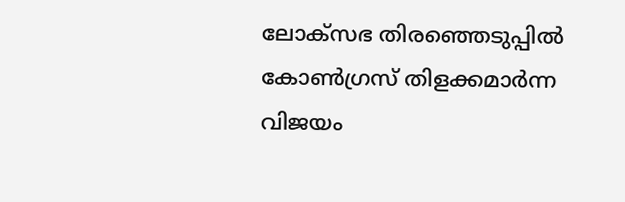ലോക്സഭ തിരഞ്ഞെടുപ്പിൽ കോൺഗ്രസ് തിളക്കമാർന്ന വിജയം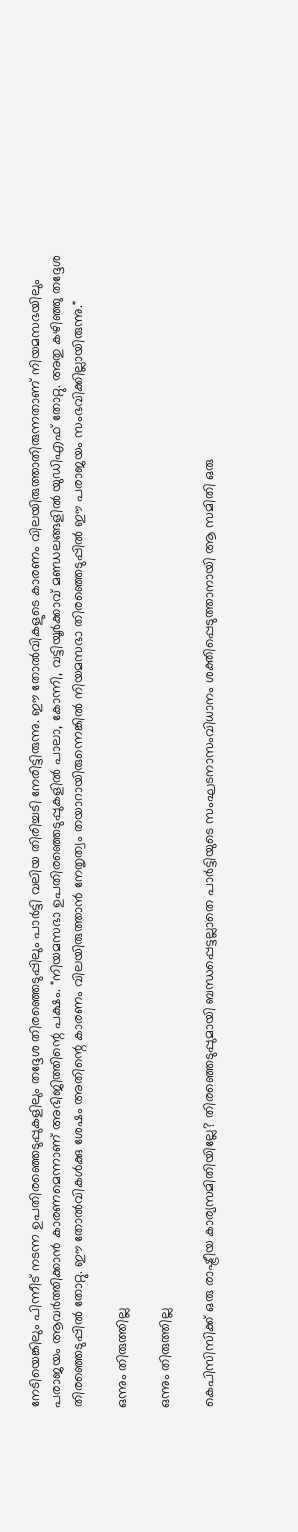നേടിയെങ്കിലും പിന്നീട് നടന്ന ഉപതിരഞ്ഞെടുപ്പുകളിലും തദ്ദേശ തിരഞ്ഞെടുപ്പിലും പാർട്ടി വലിയ തിരിച്ചടി നേരിട്ടിരുന്നു. ഈ തോൽവികളുടെ കാരണം വിലയിരുത്താതിരുന്നതാണ് നിയമസഭയിലും പരാജയം ആവർത്തിക്കാൻ കാരണമെന്നാണ് അഭിജിത്തിന്റെ പക്ഷം. "നിയമസഭാ ഉപതിരഞ്ഞെടുപ്പുകളിൽ പാലാ, കോന്നി, വട്ടിയൂർക്കാവ് മണ്ഡലങ്ങളിൽ യുഡിഎഫ് തോറ്റു. അതു കഴിഞ്ഞു തദ്ദേശ തിരഞ്ഞെടുപ്പിൽ തോറ്റു. ഈ തോൽവികൾക്കു ശേഷം അതിന്റെ കാരണം വിലയിരുത്താൻ നേതൃത്വം തയാറായിരുന്നെങ്കിൽ നിയമസഭാ തിരഞ്ഞെടുപ്പിൽ ഈ പരാജയം സംഭവിക്കില്ലായിരുന്നു."

ഒന്നും തിരുത്തില്ല

ഒന്നും തിരുത്തില്ല

കെപിസിസിക്ക് ഒരു രാഷ്ട്രീയ കാര്യസമിതിയില്ലേ? തിരഞ്ഞെടുപ്പുമായി ബന്ധപ്പെട്ടല്ലാതെ പാർട്ടിയുടെ സംഘടനാസംവിധാനം ശക്തിപ്പെടുത്താനായി ആ സമിതി ഒരു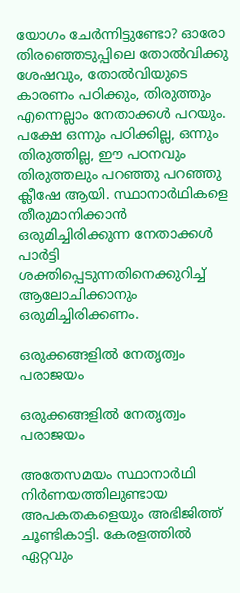യോഗം ചേർന്നിട്ടുണ്ടോ? ഓരോ തിരഞ്ഞെടുപ്പിലെ തോൽവിക്കു ശേഷവും, തോൽവിയുടെ കാരണം പഠിക്കും, തിരുത്തും എന്നെല്ലാം നേതാക്കൾ പറയും. പക്ഷേ ഒന്നും പഠിക്കില്ല, ഒന്നും തിരുത്തില്ല, ഈ പഠനവും തിരുത്തലും പറഞ്ഞു പറഞ്ഞു ക്ലീഷേ ആയി. സ്ഥാനാർഥികളെ തീരുമാനിക്കാൻ ഒരുമിച്ചിരിക്കുന്ന നേതാക്കൾ പാർട്ടി ശക്തിപ്പെടുന്നതിനെക്കുറിച്ച് ആലോചിക്കാനും ഒരുമിച്ചിരിക്കണം.

ഒരുക്കങ്ങളിൽ നേതൃത്വം പരാജയം

ഒരുക്കങ്ങളിൽ നേതൃത്വം പരാജയം

അതേസമയം സ്ഥാനാർഥി നിർണയത്തിലുണ്ടായ അപകതകളെയും അഭിജിത്ത് ചൂണ്ടികാട്ടി. കേരളത്തിൽ ഏറ്റവും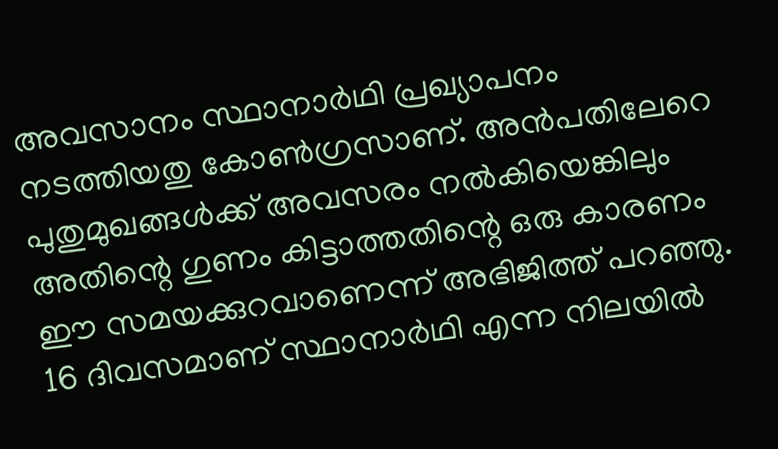അവസാനം സ്ഥാനാർഥി പ്രഖ്യാപനം നടത്തിയതു കോൺഗ്രസാണ്. അൻപതിലേറെ പുതുമുഖങ്ങൾക്ക് അവസരം നൽകിയെങ്കിലും അതിന്റെ ഗുണം കിട്ടാത്തതിന്റെ ഒരു കാരണം ഈ സമയക്കുറവാണെന്ന് അഭിജിത്ത് പറഞ്ഞു. 16 ദിവസമാണ് സ്ഥാനാർഥി എന്ന നിലയിൽ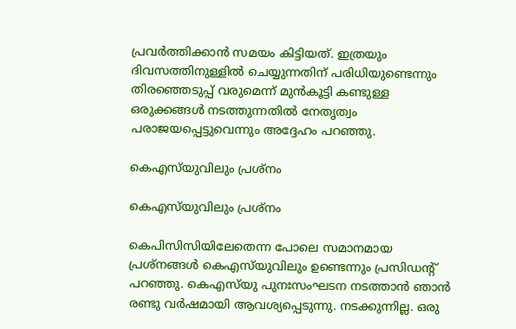പ്രവർത്തിക്കാൻ സമയം കിട്ടിയത്. ഇത്രയും ദിവസത്തിനുള്ളിൽ ചെയ്യുന്നതിന് പരിധിയുണ്ടെന്നും തിരഞ്ഞെടുപ്പ് വരുമെന്ന് മുൻകൂട്ടി കണ്ടുള്ള ഒരുക്കങ്ങൾ നടത്തുന്നതിൽ നേതൃത്വം പരാജയപ്പെട്ടുവെന്നും അദ്ദേഹം പറഞ്ഞു.

കെഎസ്‌യുവിലും പ്രശ്നം

കെഎസ്‌യുവിലും പ്രശ്നം

കെപിസിസിയിലേതെന്ന പോലെ സമാനമായ പ്രശ്നങ്ങൾ കെഎസ്‌യുവിലും ഉണ്ടെന്നും പ്രസിഡന്റ് പറഞ്ഞു. കെഎസ്‌യു പുനഃസംഘടന നടത്താൻ ഞാൻ രണ്ടു വർഷമായി ആവശ്യപ്പെടുന്നു. നടക്കുന്നില്ല. ഒരു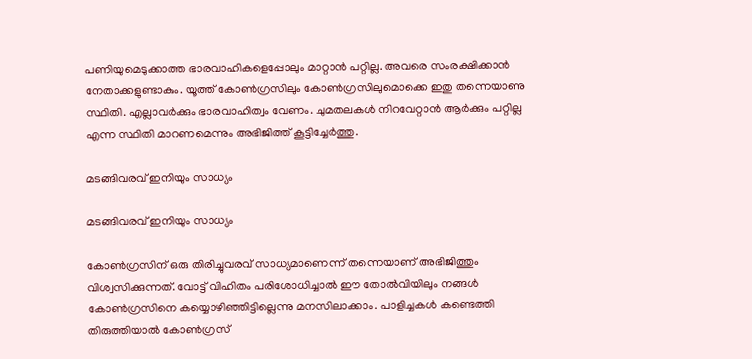പണിയുമെടുക്കാത്ത ഭാരവാഹികളെപ്പോലും മാറ്റാൻ പറ്റില്ല. അവരെ സംരക്ഷിക്കാൻ നേതാക്കളുണ്ടാകും. യൂത്ത് കോൺഗ്രസിലും കോൺഗ്രസിലുമൊക്കെ ഇതു തന്നെയാണു സ്ഥിതി. എല്ലാവർക്കും ഭാരവാഹിത്വം വേണം. ചുമതലകൾ നിറവേറ്റാൻ ആർക്കും പറ്റില്ല എന്ന സ്ഥിതി മാറണമെന്നും അഭിജിത്ത് കൂട്ടിച്ചേർത്തു.

മടങ്ങിവരവ് ഇനിയും സാധ്യം

മടങ്ങിവരവ് ഇനിയും സാധ്യം

കോൺഗ്രസിന് ഒരു തിരിച്ചുവരവ് സാധ്യമാണെന്ന് തന്നെയാണ് അഭിജിത്തും വിശ്വസിക്കുന്നത്. വോട്ട് വിഹിതം പരിശോധിച്ചാൽ ഈ തോൽവിയിലും നങ്ങൾ കോൺഗ്രസിനെ കയ്യൊഴിഞ്ഞിട്ടില്ലെന്നു മനസിലാക്കാം. പാളിച്ചകൾ കണ്ടെത്തി തിരുത്തിയാൽ കോൺഗ്രസ്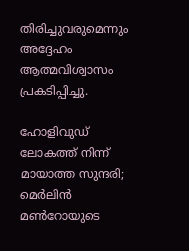തിരിച്ചുവരുമെന്നും അദ്ദേഹം ആത്മവിശ്വാസം പ്രകടിപ്പിച്ചു.

ഹോളിവുഡ് ലോകത്ത് നിന്ന് മായാത്ത സുന്ദരി; മെര്‍ലിന്‍ മണ്‍റോയുടെ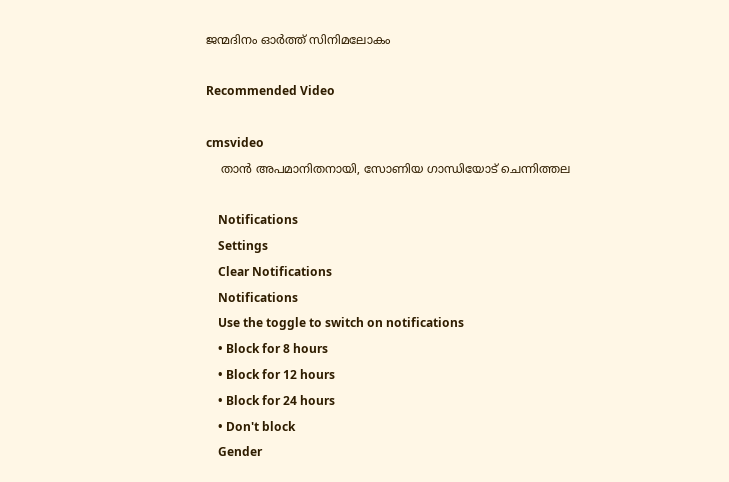ജന്മദിനം ഓര്‍ത്ത് സിനിമലോകം

Recommended Video

cmsvideo
    താൻ അപമാനിതനായി, സോണിയ ഗാന്ധിയോട് ചെന്നിത്തല

    Notifications
    Settings
    Clear Notifications
    Notifications
    Use the toggle to switch on notifications
    • Block for 8 hours
    • Block for 12 hours
    • Block for 24 hours
    • Don't block
    Gender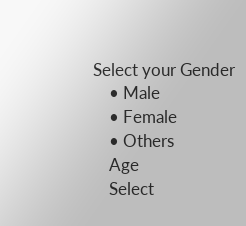Select your Gender
    • Male
    • Female
    • Others
    Age
    Select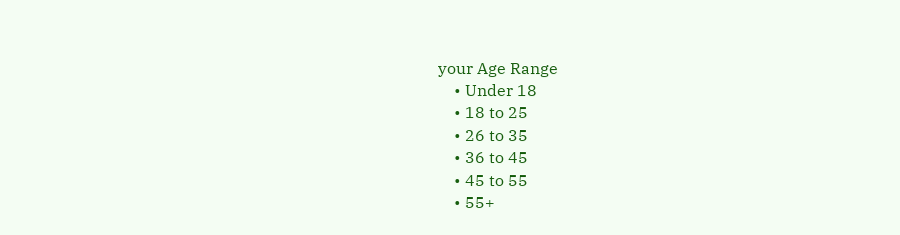your Age Range
    • Under 18
    • 18 to 25
    • 26 to 35
    • 36 to 45
    • 45 to 55
    • 55+